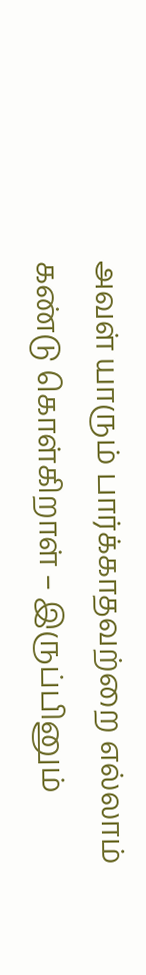அவள் யாரும் பார்க்காதவற்றை எல்லாம்
கண்டு கொள்கிறாள் – இருப்பினும்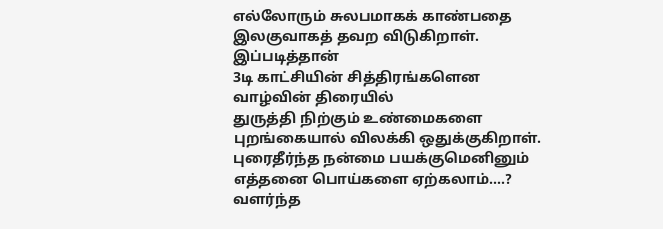எல்லோரும் சுலபமாகக் காண்பதை
இலகுவாகத் தவற விடுகிறாள்.
இப்படித்தான்
3டி காட்சியின் சித்திரங்களென
வாழ்வின் திரையில்
துருத்தி நிற்கும் உண்மைகளை
புறங்கையால் விலக்கி ஒதுக்குகிறாள்.
புரைதீர்ந்த நன்மை பயக்குமெனினும்
எத்தனை பொய்களை ஏற்கலாம்….?
வளர்ந்த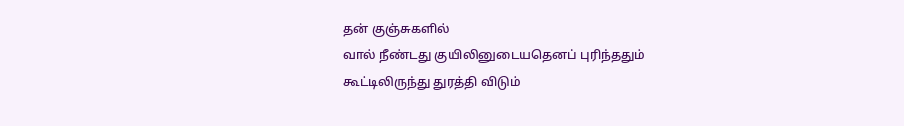தன் குஞ்சுகளில்
வால் நீண்டது குயிலினுடையதெனப் புரிந்ததும்
கூட்டிலிருந்து துரத்தி விடும்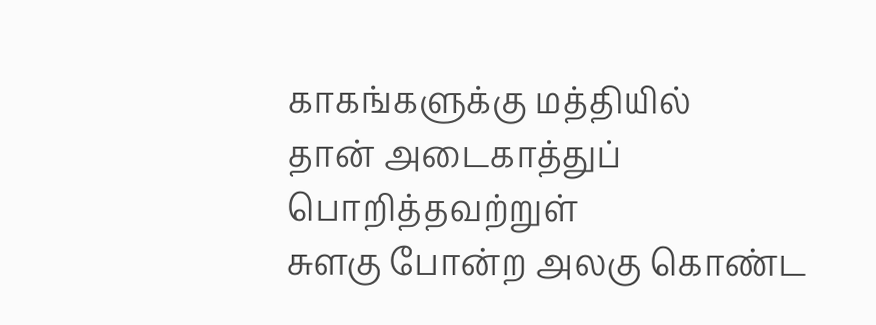காகங்களுக்கு மத்தியில்
தான் அடைகாத்துப் பொறித்தவற்றுள்
சுளகு போன்ற அலகு கொண்ட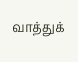வாத்துக்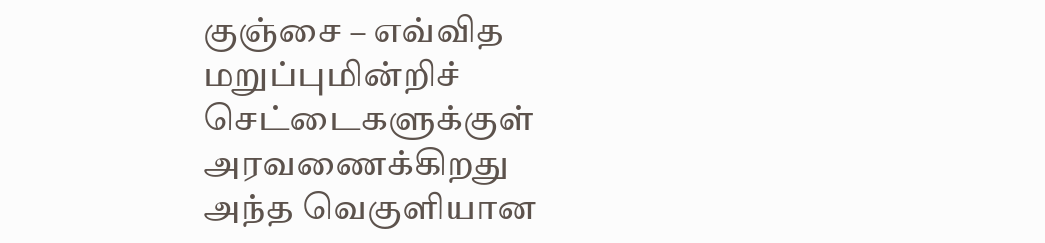குஞ்சை – எவ்வித மறுப்புமின்றிச்
செட்டைகளுக்குள் அரவணைக்கிறது
அந்த வெகுளியான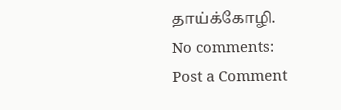தாய்க்கோழி.
No comments:
Post a Comment